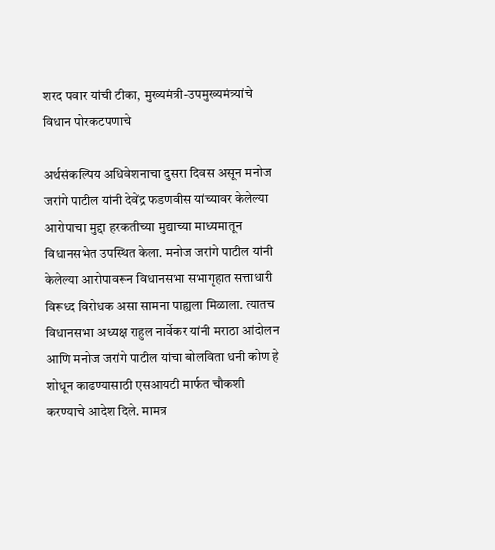शरद पवार यांची टीका, मुख्यमंत्री-उपमुख्यमंत्र्यांचे विधान पोरकटपणाचे

अर्थसंकल्पिय अधिवेशनाचा दुसरा दिवस असून मनोज जरांगे पाटील यांनी देवेंद्र फडणवीस यांच्यावर केलेल्या आरोपाचा मुद्दा हरकतीच्या मुद्याच्या माध्यमातून विधानसभेत उपस्थित केला. मनोज जरांगे पाटील यांनी केलेल्या आरोपावरून विधानसभा सभागृहात सत्ताधारी विरूध्द विरोधक असा सामना पाह्यला मिळाला. त्यातच विधानसभा अध्यक्ष राहुल नार्वेकर यांनी मराठा आंदोलन आणि मनोज जरांगे पाटील यांचा बोलविता धनी कोण हे शोधून काढण्यासाठी एसआयटी मार्फत चौकशी करण्याचे आदेश दिले. मामत्र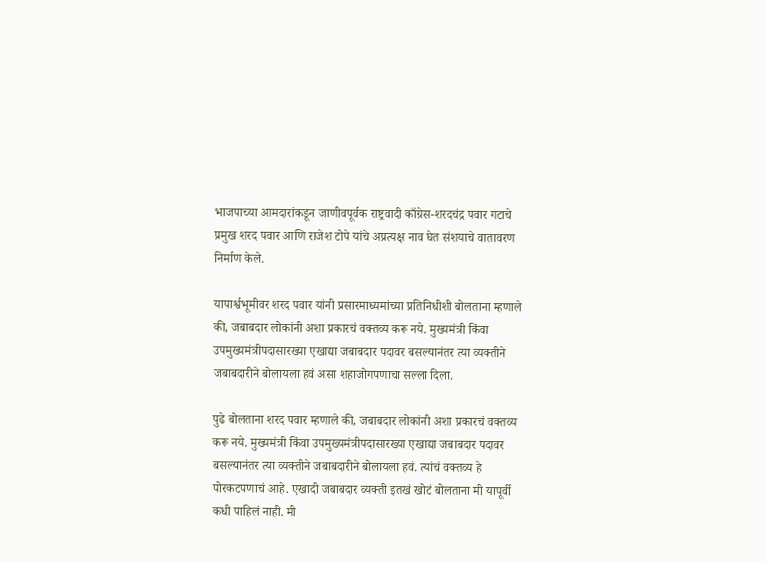भाजपाच्या आमदारांकडून जाणीवपूर्वक राष्ट्रवादी काँग्रेस-शरदचंद्र पवार गटाचे प्रमुख शरद पवार आणि राजेश टोपे यांचे अप्रत्यक्ष नाव घेत संशयाचे वातावरण निर्माण केले.

यापार्श्वभूमीवर शरद पवार यांनी प्रसारमाध्यमांच्या प्रतिनिधीशी बोलताना म्हणाले की, जबाबदार लोकांनी अशा प्रकारचं वक्तव्य करू नये. मुख्यमंत्री किंवा उपमुख्यमंत्रीपदासारख्या एखाद्या जबाबदार पदावर बसल्यानंतर त्या व्यक्तीने जबाबदारीने बोलायला हवं असा शहाजोगपणाचा सल्ला दिला.

पुढे बोलताना शरद पवार म्हणाले की, जबाबदार लोकांनी अशा प्रकारचं वक्तव्य करू नये. मुख्यमंत्री किंवा उपमुख्यमंत्रीपदासारख्या एखाद्या जबाबदार पदावर बसल्यानंतर त्या व्यक्तीने जबाबदारीने बोलायला हवं. त्यांचं वक्तव्य हे पोरकटपणाचं आहे. एखादी जबाबदार व्यक्ती इतखं खोटं बोलताना मी यापूर्वी कधी पाहिलं नाही. मी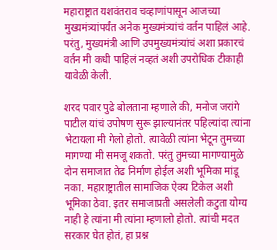महाराष्ट्रात यशवंतराव चव्हाणांपासून आजच्या मुख्यमंत्र्यांपर्यंत अनेक मुख्यमंत्र्यांचं वर्तन पाहिलं आहे. परंतु, मुख्यमंत्री आणि उपमुख्यमंत्र्यांचं अशा प्रकारचं वर्तन मी कधी पाहिलं नव्हतं अशी उपरोधिक टीकाही यावेळी केली.

शरद पवार पुढे बोलताना म्हणाले की, मनोज जरांगे पाटील यांचं उपोषण सुरू झाल्यानंतर पहिल्यांदा त्यांना भेटायला मी गेलो होतो. त्यावेळी त्यांना भेटून तुमच्या मागण्या मी समजू शकतो. परंतु तुमच्या मागण्यामुळे दोन समाजात तेढ निर्माण होईल अशी भूमिका मांडू नका. महाराष्ट्रातील सामाजिक ऐक्य टिकेल अशी भूमिका ठेवा. इतर समाजाप्रती असलेली कटुता योग्य नाही हे त्यांना मी त्यांना म्हणालो होतो. त्यांची मदत सरकार घेत होतं, हा प्रश्न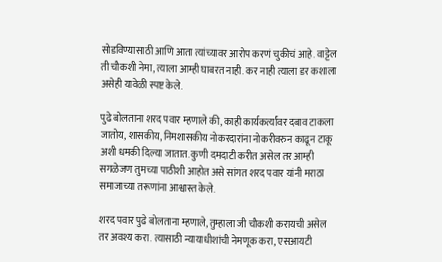सोडविण्यासाठी आणि आता त्यांच्यावर आरोप करणं चुकीचं आहे. वाट्टेल ती चौकशी नेमा, त्याला आम्ही घाबरत नाही. कर नाही त्याला डर कशाला असेही यावेळी स्पष्ट केले.

पुढे बोलताना शरद पवार म्हणाले की, काही कार्यकर्त्यांवर दबाव टाकला जातोय, शासकीय, निमशासकीय नोकरदारांना नोकरीवरुन काढून टाकू अशी धमकी दिल्या जातात. कुणी दमदाटी करीत असेल तर आम्ही सगळेजण तुमच्या पाठीशी आहोत असे सांगत शरद पवार यांनी मराठा समाजाच्या तरूणांना आश्वास्त केले.

शरद पवार पुढे बोलताना म्हणाले, तुम्हाला जी चौकशी करायची असेल तर अवश्य करा. त्यासाठी न्यायाधीशांची नेमणूक करा, एसआयटी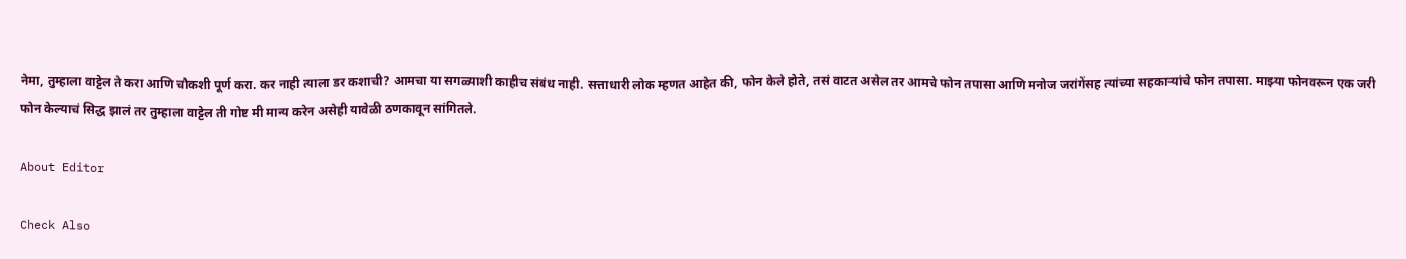नेमा, तुम्हाला वाट्टेल ते करा आणि चौकशी पूर्ण करा. कर नाही त्याला डर कशाची? आमचा या सगळ्याशी काहीच संबंध नाही. सत्ताधारी लोक म्हणत आहेत की, फोन केले होते, तसं वाटत असेल तर आमचे फोन तपासा आणि मनोज जरांगेंसह त्यांच्या सहकाऱ्यांचे फोन तपासा. माझ्या फोनवरून एक जरी फोन केल्याचं सिद्ध झालं तर तुम्हाला वाट्टेल ती गोष्ट मी मान्य करेन असेही यावेळी ठणकावून सांगितले.

About Editor

Check Also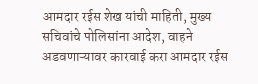आमदार रईस शेख यांची माहिती, मुख्य सचिवांचे पोलिसांना आदेश, वाहने अडवणाऱ्यावर कारवाई करा आमदार रईस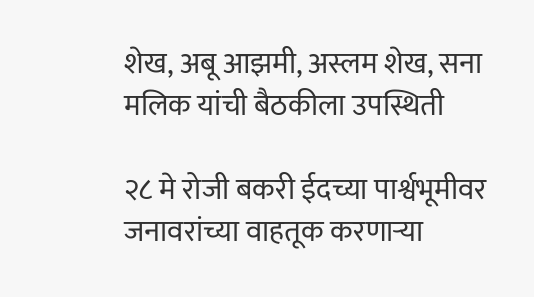शेख, अबू आझमी, अस्लम शेख, सना मलिक यांची बैठकीला उपस्थिती

२८ मे रोजी बकरी ईदच्या पार्श्वभूमीवर जनावरांच्या वाहतूक करणाऱ्या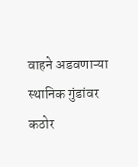वाहने अडवणाऱ्या स्थानिक गुंडांवर कठोर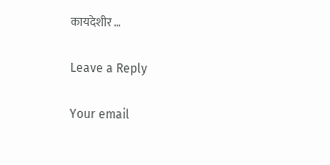कायदेशीर …

Leave a Reply

Your email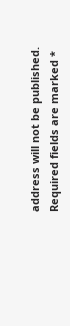address will not be published. Required fields are marked *